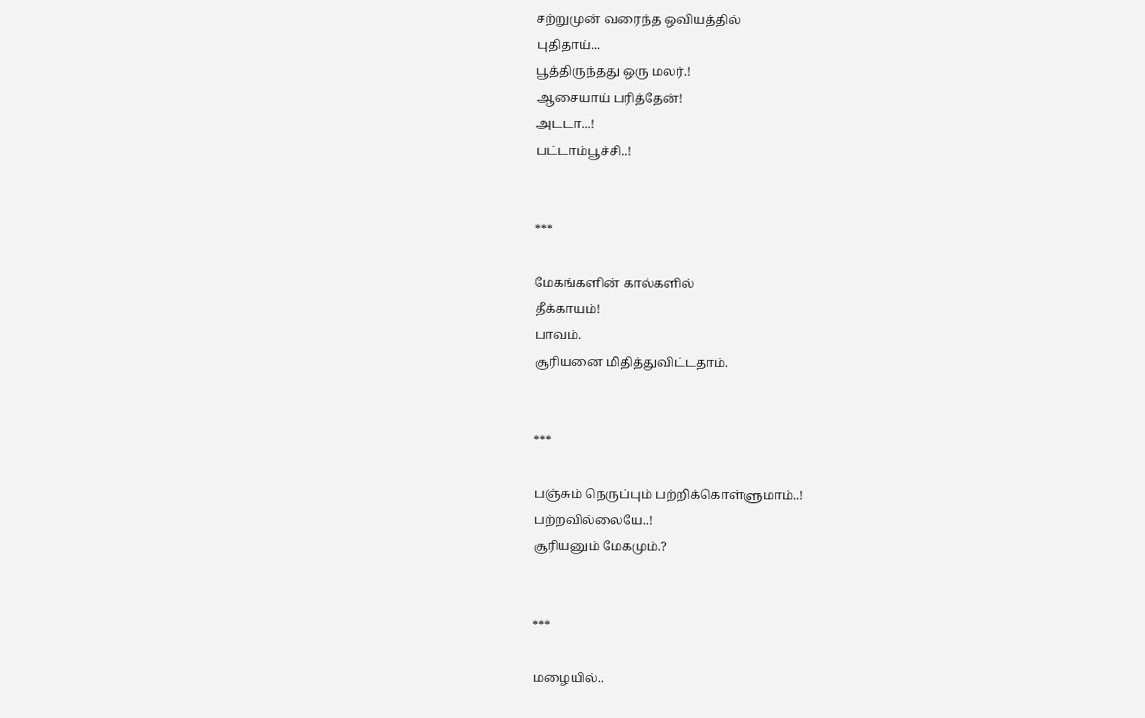சற்றுமுன் வரைந்த ஒவியத்தில்
புதிதாய்...
பூத்திருந்தது ஒரு மலர்.!
ஆசையாய் பரித்தேன்!
அடடா...!
பட்டாம்பூச்சி..!


***

மேகங்களின் கால்களில்
தீக்காயம்!
பாவம்.
சூரியனை மிதித்துவிட்டதாம்.


***

பஞ்சும் நெருப்பும் பற்றிக்கொள்ளுமாம்..!
பற்றவில்லையே..!
சூரியனும் மேகமும்.?


***

மழையில்..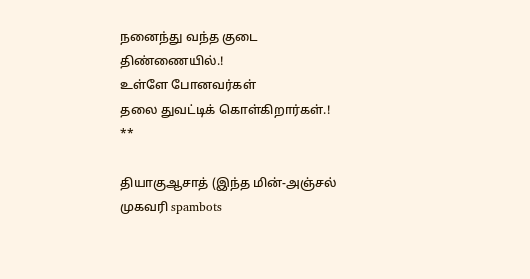நனைந்து வந்த குடை
திண்ணையில்.!
உள்ளே போனவர்கள்
தலை துவட்டிக் கொள்கிறார்கள்.!
**

தியாகுஆசாத் (இந்த மின்-அஞ்சல் முகவரி spambots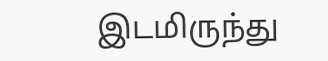இடமிருந்து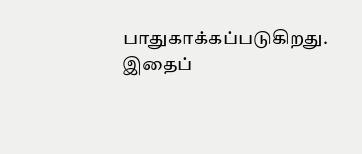பாதுகாக்கப்படுகிறது. இதைப்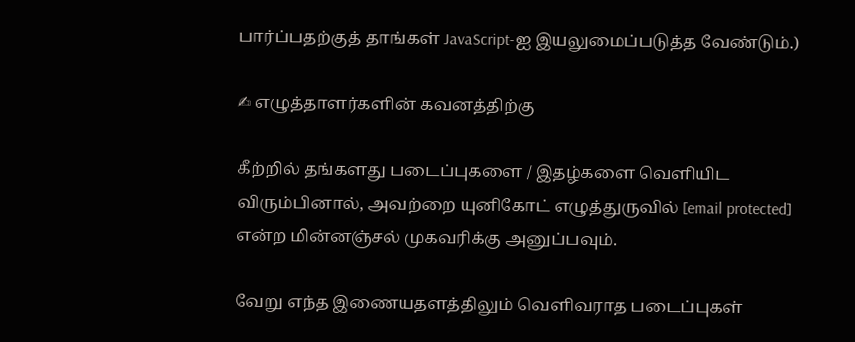பார்ப்பதற்குத் தாங்கள் JavaScript-ஐ இயலுமைப்படுத்த வேண்டும்.)

✍ எழுத்தாளர்களின் கவனத்திற்கு

கீற்றில் தங்களது படைப்புகளை / இதழ்களை வெளியிட விரும்பினால், அவற்றை யுனிகோட் எழுத்துருவில் [email protected] என்ற மின்னஞ்சல் முகவரிக்கு அனுப்பவும்.

வேறு எந்த இணையதளத்திலும் வெளிவராத படைப்புகள்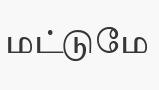மட்டுமே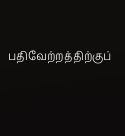பதிவேற்றத்திற்குப்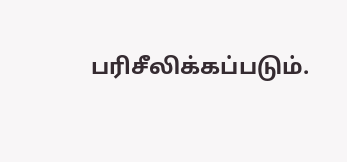பரிசீலிக்கப்படும்.